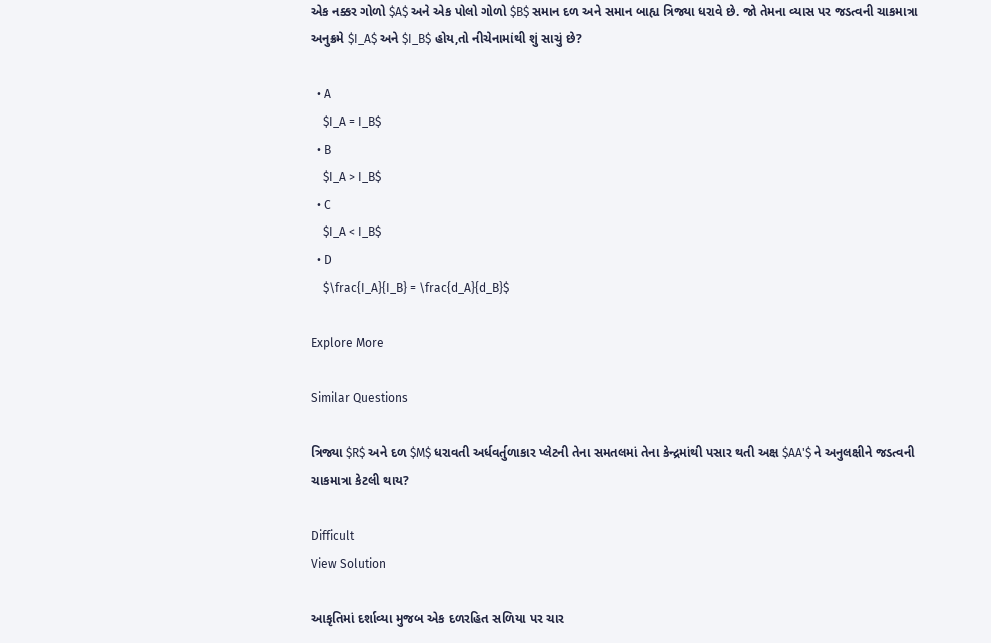એક નક્કર ગોળો $A$ અને એક પોલો ગોળો $B$ સમાન દળ અને સમાન બાહ્ય ત્રિજ્યા ધરાવે છે. જો તેમના વ્યાસ પર જડત્વની ચાકમાત્રા અનુક્રમે $I_A$ અને $I_B$ હોય,તો નીચેનામાંથી શું સાચું છે?

  • A
    $I_A = I_B$
  • B
    $I_A > I_B$
  • C
    $I_A < I_B$
  • D
    $\frac{I_A}{I_B} = \frac{d_A}{d_B}$

Explore More

Similar Questions

ત્રિજ્યા $R$ અને દળ $M$ ધરાવતી અર્ધવર્તુળાકાર પ્લેટની તેના સમતલમાં તેના કેન્દ્રમાંથી પસાર થતી અક્ષ $AA'$ ને અનુલક્ષીને જડત્વની ચાકમાત્રા કેટલી થાય?

Difficult
View Solution

આકૃતિમાં દર્શાવ્યા મુજબ એક દળરહિત સળિયા પર ચાર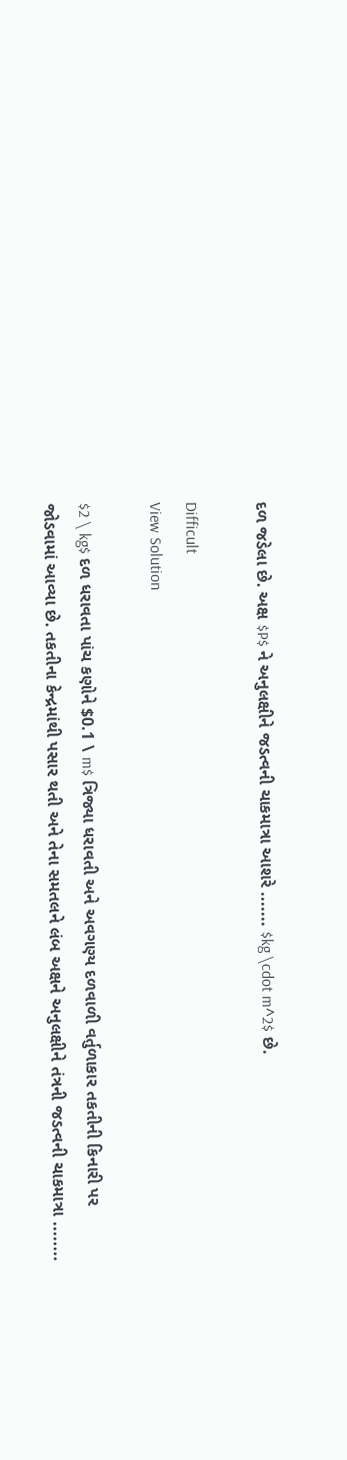દળ જડેલા છે. અક્ષ $P$ ને અનુલક્ષીને જડત્વની ચાકમાત્રા આશરે ....... $kg \cdot m^2$ છે.

Difficult
View Solution

$2 \ kg$ દળ ધરાવતા પાંચ કણોને $0.1 \ m$ ત્રિજ્યા ધરાવતી અને અવગણ્ય દળવાળી વર્તુળાકાર તકતીની કિનારી પર જોડવામાં આવ્યા છે. તકતીના કેન્દ્રમાંથી પસાર થતી અને તેના સમતલને લંબ અક્ષને અનુલક્ષીને તંત્રની જડત્વની ચાકમાત્રા ........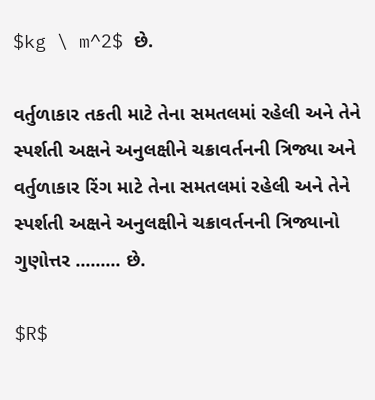$kg \ m^2$ છે.

વર્તુળાકાર તકતી માટે તેના સમતલમાં રહેલી અને તેને સ્પર્શતી અક્ષને અનુલક્ષીને ચક્રાવર્તનની ત્રિજ્યા અને વર્તુળાકાર રિંગ માટે તેના સમતલમાં રહેલી અને તેને સ્પર્શતી અક્ષને અનુલક્ષીને ચક્રાવર્તનની ત્રિજ્યાનો ગુણોત્તર ......... છે.

$R$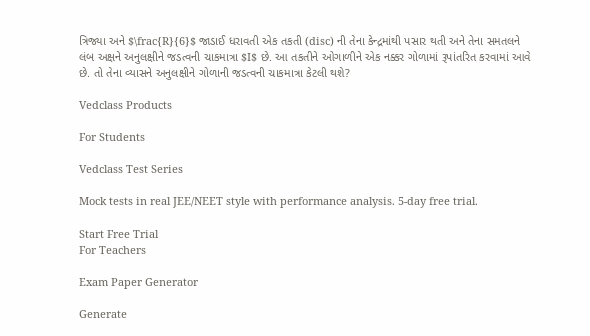ત્રિજ્યા અને $\frac{R}{6}$ જાડાઈ ધરાવતી એક તકતી (disc) ની તેના કેન્દ્રમાંથી પસાર થતી અને તેના સમતલને લંબ અક્ષને અનુલક્ષીને જડત્વની ચાકમાત્રા $I$ છે. આ તકતીને ઓગાળીને એક નક્કર ગોળામાં રૂપાંતરિત કરવામાં આવે છે. તો તેના વ્યાસને અનુલક્ષીને ગોળાની જડત્વની ચાકમાત્રા કેટલી થશે?

Vedclass Products

For Students

Vedclass Test Series

Mock tests in real JEE/NEET style with performance analysis. 5-day free trial.

Start Free Trial
For Teachers

Exam Paper Generator

Generate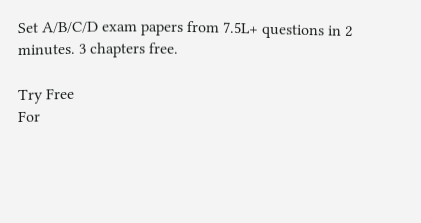Set A/B/C/D exam papers from 7.5L+ questions in 2 minutes. 3 chapters free.

Try Free
For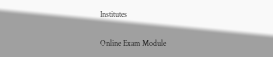Institutes

Online Exam Module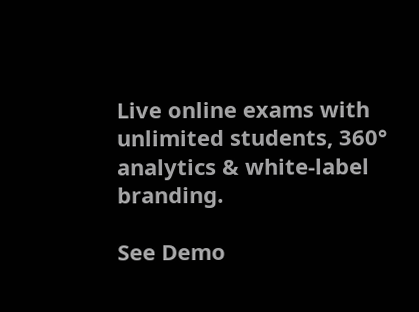Live online exams with unlimited students, 360° analytics & white-label branding.

See Demo